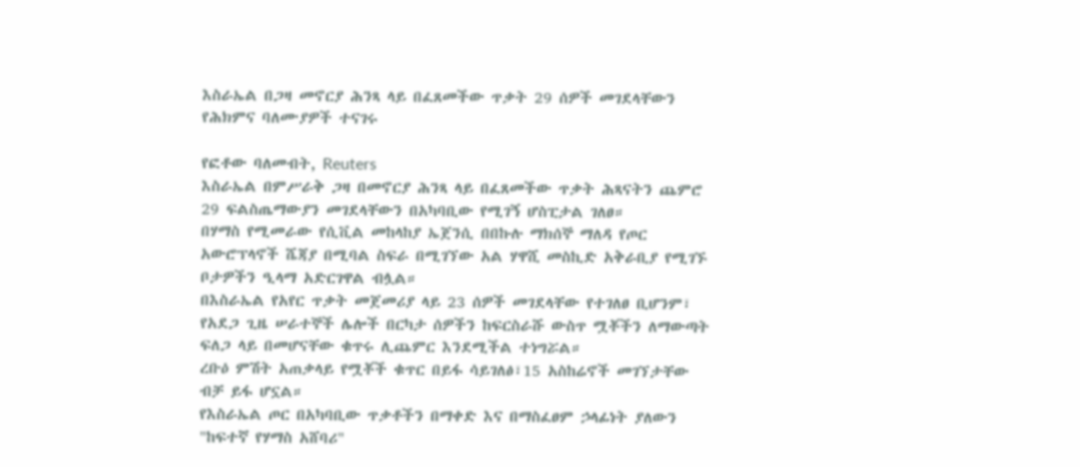እስራኤል በጋዛ መኖርያ ሕንጻ ላይ በፈጸመችው ጥቃት 29 ሰዎች መገደላቸውን የሕክምና ባለሙያዎች ተናገሩ

የፎቶው ባለመብት, Reuters
እስራኤል በምሥራቅ ጋዛ በመኖርያ ሕንጻ ላይ በፈጸመችው ጥቃት ሕጻናትን ጨምሮ 29 ፍልስጤማውያን መገደላቸውን በአካባቢው የሚገኝ ሆስፒታል ገለፀ።
በሃማስ የሚመራው የሲቪል መከላከያ ኤጀንሲ በበኩሉ ማክሰኞ ማለዳ የጦር አውሮፕላኖች ሼጃያ በሚባል ስፍራ በሚገኘው አል ሃዋሺ መስኪድ አቅራቢያ የሚገኙ ቦታዎችን ዒላማ አድርገዋል ብሏል።
በእስራኤል የአየር ጥቃት መጀመሪያ ላይ 23 ሰዎች መገደላቸው የተገለፀ ቢሆንም፣ የአደጋ ጊዜ ሠራተኞች ሌሎች በርካታ ሰዎችን ከፍርስራሹ ውስጥ ሟቾችን ለማውጣት ፍለጋ ላይ በመሆናቸው ቁጥሩ ሊጨምር እንደሚችል ተነግሯል።
ረቡዕ ምሽት አጠቃላይ የሟቾች ቁጥር በይፋ ሳይገለፅ፣15 አስከሬኖች መገኘታቸው ብቻ ይፋ ሆኗል።
የእስራኤል ጦር በአካባቢው ጥቃቶችን በማቀድ እና በማስፈፀም ኃላፊነት ያለውን "ከፍተኛ የሃማስ አሸባሪ"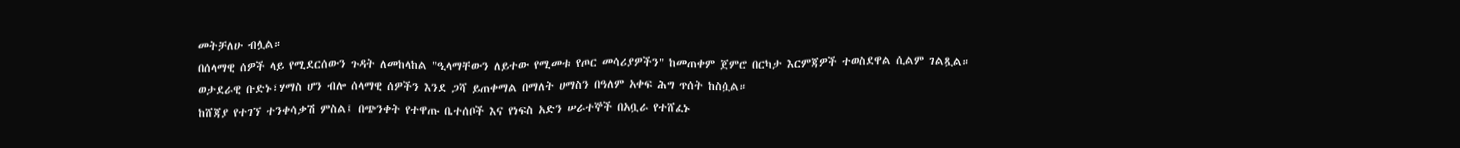መትቻለሁ ብሏል።
በሰላማዊ ሰዎች ላይ የሚደርሰውን ጉዳት ለመከላከል "ዒላማቸውን ለይተው የሚመቱ የጦር መሳሪያዎችን" ከመጠቀም ጀምሮ በርካታ እርምጃዎች ተወስደዋል ሲልም ገልጿል።
ወታደራዊ ቡድኑ፣ሃማስ ሆን ብሎ ሰላማዊ ሰዎችን እንደ ጋሻ ይጠቀማል በማለት ሀማስን በዓለም አቀፍ ሕግ ጥሰት ከስሷል።
ከሸጃያ የተገኘ ተንቀሳቃሽ ምስል፤ በጭንቀት የተዋጡ ቤተሰቦች እና የነፍስ አድን ሠራተኞች በአቧራ የተሸፈኑ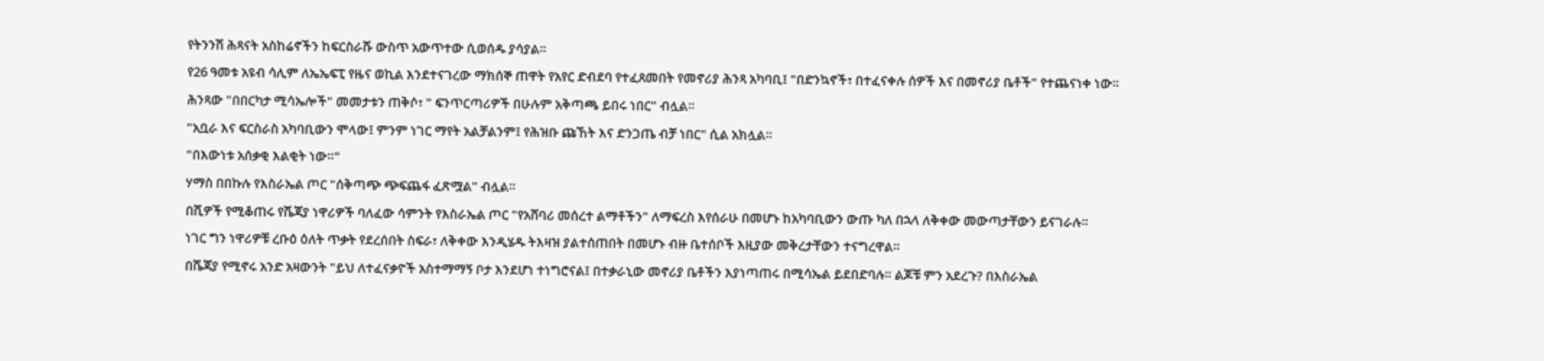የትንንሽ ሕጻናት አስከሬኖችን ከፍርስራሹ ውስጥ አውጥተው ሲወሰዱ ያሳያል።
የ26 ዓመቱ አዩብ ሳሊም ለኤኤፍፒ የዜና ወኪል እንደተናገረው ማክሰኞ ጠዋት የአየር ድብደባ የተፈጸመበት የመኖሪያ ሕንጻ አካባቢ፤ "በድንኳኖች፣ በተፈናቀሉ ሰዎች እና በመኖሪያ ቤቶች" የተጨናነቀ ነው።
ሕንጻው "በበርካታ ሚሳኤሎች" መመታቱን ጠቅሶ፣ " ፍንጥርጣሪዎች በሁሉም አቅጣጫ ይበሩ ነበር" ብሏል።
"አቧራ እና ፍርስራስ አካባቢውን ሞላው፤ ምንም ነገር ማየት አልቻልንም፤ የሕዝቡ ጩኸት እና ድንጋጤ ብቻ ነበር" ሲል አክሏል።
"በእውነቱ አሰቃቂ እልቂት ነው።"
ሃማስ በበኩሉ የእስራኤል ጦር "ሰቅጣጭ ጭፍጨፋ ፈጽሟል" ብሏል።
በሺዎች የሚቆጠሩ የሼጃያ ነዋሪዎች ባለፈው ሳምንት የእስራኤል ጦር "የአሸባሪ መሰረተ ልማቶችን" ለማፍረስ እየሰራሁ በመሆኑ ከአካባቢውን ውጡ ካለ በኋላ ለቅቀው መውጣታቸውን ይናገራሉ።
ነገር ግን ነዋሪዎቹ ረቡዕ ዕለት ጥቃት የደረሰበት ስፍራ፣ ለቅቀው እንዲሄዱ ትእዛዝ ያልተሰጠበት በመሆኑ ብዙ ቤተሰቦች እዚያው መቅረታቸውን ተናግረዋል።
በሼጃያ የሚኖሩ አንድ አዛውንት "ይህ ለተፈናቃዮች አስተማማኝ ቦታ እንደሆነ ተነግሮናል፤ በተቃራኒው መኖሪያ ቤቶችን እያነጣጠሩ በሚሳኤል ይደበድባሉ። ልጆቹ ምን አደረጉ? በእስራኤል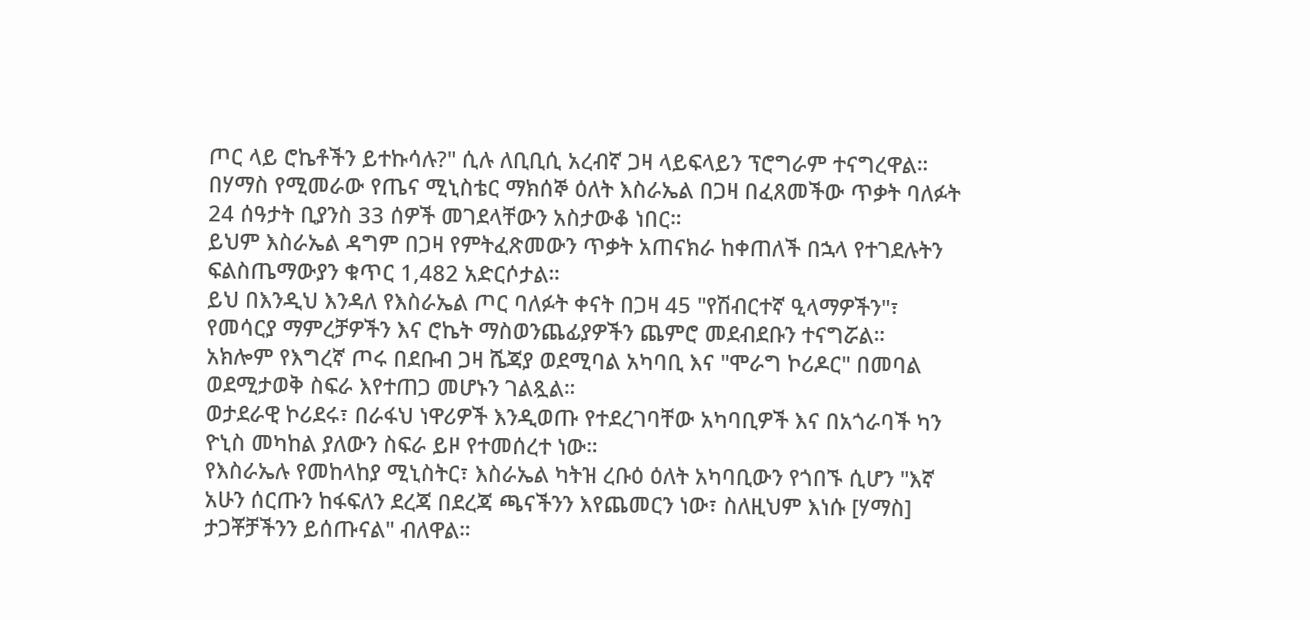ጦር ላይ ሮኬቶችን ይተኩሳሉ?" ሲሉ ለቢቢሲ አረብኛ ጋዛ ላይፍላይን ፕሮግራም ተናግረዋል።
በሃማስ የሚመራው የጤና ሚኒስቴር ማክሰኞ ዕለት እስራኤል በጋዛ በፈጸመችው ጥቃት ባለፉት 24 ሰዓታት ቢያንስ 33 ሰዎች መገደላቸውን አስታውቆ ነበር።
ይህም እስራኤል ዳግም በጋዛ የምትፈጽመውን ጥቃት አጠናክራ ከቀጠለች በኋላ የተገደሉትን ፍልስጤማውያን ቁጥር 1,482 አድርሶታል።
ይህ በእንዲህ እንዳለ የእስራኤል ጦር ባለፉት ቀናት በጋዛ 45 "የሽብርተኛ ዒላማዎችን"፣ የመሳርያ ማምረቻዎችን እና ሮኬት ማስወንጨፊያዎችን ጨምሮ መደብደቡን ተናግሯል።
አክሎም የእግረኛ ጦሩ በደቡብ ጋዛ ሼጃያ ወደሚባል አካባቢ እና "ሞራግ ኮሪዶር" በመባል ወደሚታወቅ ስፍራ እየተጠጋ መሆኑን ገልጿል።
ወታደራዊ ኮሪደሩ፣ በራፋህ ነዋሪዎች እንዲወጡ የተደረገባቸው አካባቢዎች እና በአጎራባች ካን ዮኒስ መካከል ያለውን ስፍራ ይዞ የተመሰረተ ነው።
የእስራኤሉ የመከላከያ ሚኒስትር፣ እስራኤል ካትዝ ረቡዕ ዕለት አካባቢውን የጎበኙ ሲሆን "እኛ አሁን ሰርጡን ከፋፍለን ደረጃ በደረጃ ጫናችንን እየጨመርን ነው፣ ስለዚህም እነሱ [ሃማስ] ታጋቾቻችንን ይሰጡናል" ብለዋል።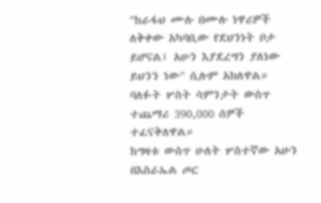"ከራፋህ ሙሉ በሙሉ ነዋሪዎች ለቅቀው አካባቢው የደህንነት ቦታ ይሆናል፤ አሁን እያደረግን ያለነው ይህንን ነው" ሲሉም አክለዋል።
ባለፉት ሦስት ሳምንታት ውስጥ ተጨማሪ 390,000 ሰዎች ተፈናቅለዋል።
ከግዛቱ ውስጥ ሁለት ሦስተኛው አሁን በእስራኤል ጦር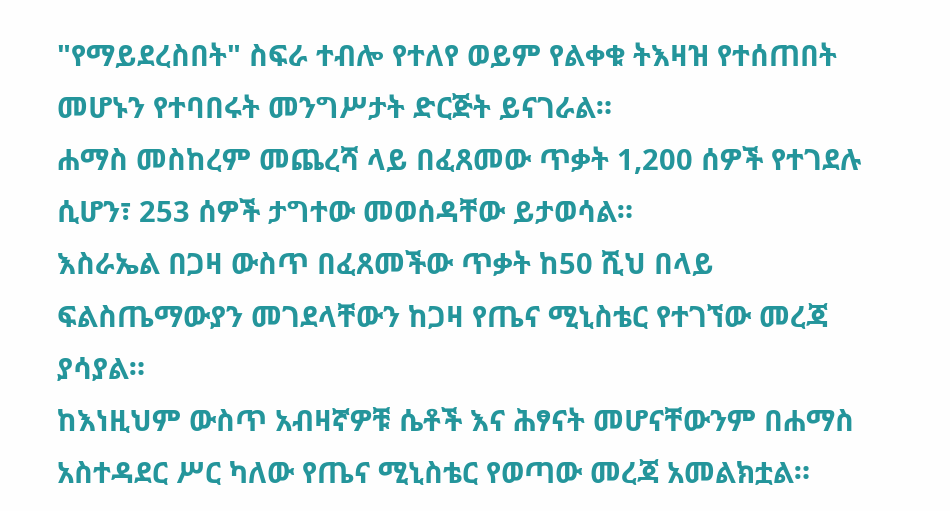"የማይደረስበት" ስፍራ ተብሎ የተለየ ወይም የልቀቁ ትእዛዝ የተሰጠበት መሆኑን የተባበሩት መንግሥታት ድርጅት ይናገራል።
ሐማስ መስከረም መጨረሻ ላይ በፈጸመው ጥቃት 1,200 ሰዎች የተገደሉ ሲሆን፣ 253 ሰዎች ታግተው መወሰዳቸው ይታወሳል።
እስራኤል በጋዛ ውስጥ በፈጸመችው ጥቃት ከ50 ሺህ በላይ ፍልስጤማውያን መገደላቸውን ከጋዛ የጤና ሚኒስቴር የተገኘው መረጃ ያሳያል።
ከእነዚህም ውስጥ አብዛኛዎቹ ሴቶች እና ሕፃናት መሆናቸውንም በሐማስ አስተዳደር ሥር ካለው የጤና ሚኒስቴር የወጣው መረጃ አመልክቷል።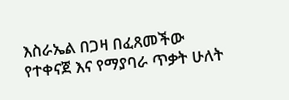እስራኤል በጋዛ በፈጸመችው የተቀናጀ እና የማያባራ ጥቃት ሁለት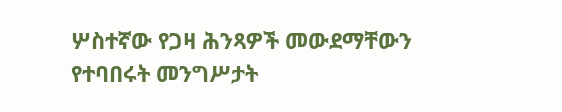ሦስተኛው የጋዛ ሕንጻዎች መውደማቸውን የተባበሩት መንግሥታት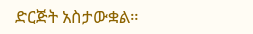ድርጅት አስታውቋል።